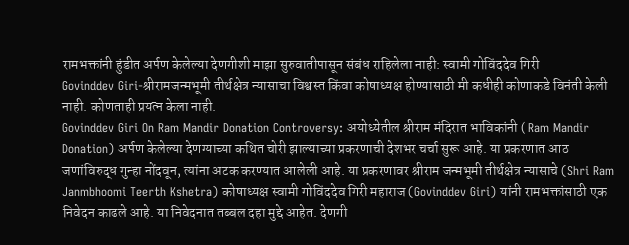रामभक्तांनी हुंडीत अर्पण केलेल्या देणगीशी माझा सुरुवातीपासून संबंध राहिलेला नाही: स्वामी गोविंददेव गिरी
Govinddev Giri-श्रीरामजन्मभूमी तीर्थक्षेत्र न्यासाचा विश्वस्त किंवा कोषाध्यक्ष होण्यासाठी मी कधीही कोणाकडे विनंती केली नाही. कोणताही प्रयत्न केला नाही.
Govinddev Giri On Ram Mandir Donation Controversy: अयोध्येतील श्रीराम मंदिरात भाविकांनी ( Ram Mandir Donation) अर्पण केलेल्या देणग्याच्या कथित चोरी झाल्याच्या प्रकरणाची देशभर चर्चा सुरू आहे. या प्रकरणात आठ जणांविरुद्ध गुन्हा नोंदवून, त्यांना अटक करण्यात आलेली आहे. या प्रकरणावर श्रीराम जन्मभूमी तीर्थक्षेत्र न्यासाचे (Shri Ram Janmbhoomi Teerth Kshetra) कोषाध्यक्ष स्वामी गोविंददेव गिरी महाराज (Govinddev Giri) यांनी रामभक्तांसाठी एक निवेदन काढले आहे. या निवेदनात तब्बल दहा मुद्दे आहेत. देणगी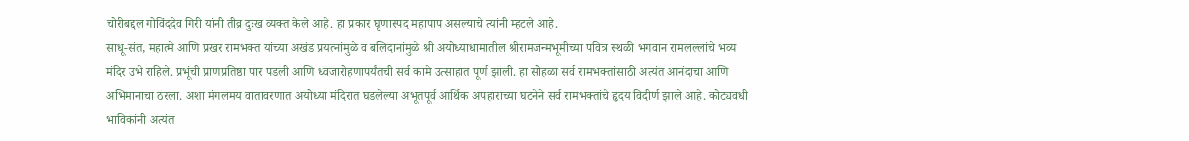चोरीबद्दल गोविंददेव गिरी यांनी तीव्र दुःख व्यक्त केले आहे. हा प्रकार घृणास्पद महापाप असल्याचे त्यांनी म्हटले आहे.
साधू-संत, महात्मे आणि प्रखर रामभक्त यांच्या अखंड प्रयत्नांमुळे व बलिदानांमुळे श्री अयोध्याधामातील श्रीरामजन्मभूमीच्या पवित्र स्थळी भगवान रामलल्लांचे भव्य मंदिर उभे राहिले. प्रभूंची प्राणप्रतिष्ठा पार पडली आणि ध्वजारोहणापर्यंतची सर्व कामे उत्साहात पूर्ण झाली. हा सोहळा सर्व रामभक्तांसाठी अत्यंत आनंदाचा आणि अभिमानाचा ठरला. अशा मंगलमय वातावरणात अयोध्या मंदिरात घडलेल्या अभूतपूर्व आर्थिक अपहाराच्या घटनेने सर्व रामभक्तांचे हृदय विदीर्ण झाले आहे. कोट्यवधी भाविकांनी अत्यंत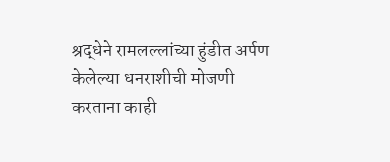श्रद्धेने रामलल्लांच्या हुंडीत अर्पण केलेल्या धनराशीची मोजणी करताना काही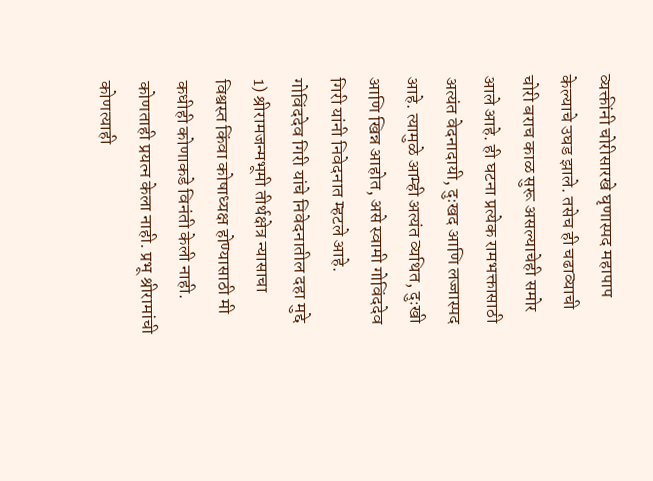व्यक्तींनी चोरीसारखे घृणास्पद महापाप केल्याचे उघड झाले. तसेच ही चढाव्याची चोरी बराच काळ सुरू असल्याचेही समोर आले आहे. ही घटना प्रत्येक रामभक्तासाठी अत्यंत वेदनादायी, दुःखद आणि लज्जास्पद आहे. त्यामुळे आम्ही अत्यंत व्यथित, दुःखी आणि खिन्न आहोत, असे स्वामी गोविंददेव गिरी यांनी निवेदनात म्हटले आहे.
गोविंददेव गिरी यांचे निवेदनातील दहा मुद्दे
1) श्रीरामजन्मभूमी तीर्थक्षेत्र न्यासाचा विश्वस्त किंवा कोषाध्यक्ष होण्यासाठी मी कधीही कोणाकडे विनंती केली नाही. कोणताही प्रयत्न केला नाही. प्रभू श्रीरामांची कोणत्याही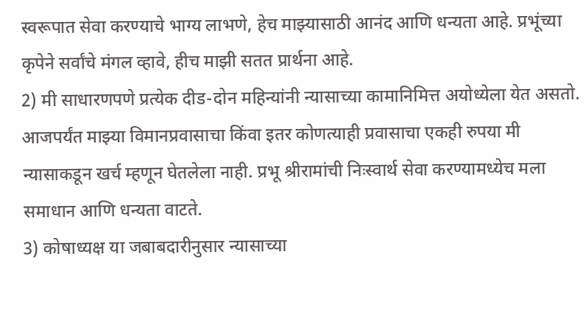स्वरूपात सेवा करण्याचे भाग्य लाभणे, हेच माझ्यासाठी आनंद आणि धन्यता आहे. प्रभूंच्या कृपेने सर्वांचे मंगल व्हावे, हीच माझी सतत प्रार्थना आहे.
2) मी साधारणपणे प्रत्येक दीड-दोन महिन्यांनी न्यासाच्या कामानिमित्त अयोध्येला येत असतो. आजपर्यंत माझ्या विमानप्रवासाचा किंवा इतर कोणत्याही प्रवासाचा एकही रुपया मी न्यासाकडून खर्च म्हणून घेतलेला नाही. प्रभू श्रीरामांची निःस्वार्थ सेवा करण्यामध्येच मला समाधान आणि धन्यता वाटते.
3) कोषाध्यक्ष या जबाबदारीनुसार न्यासाच्या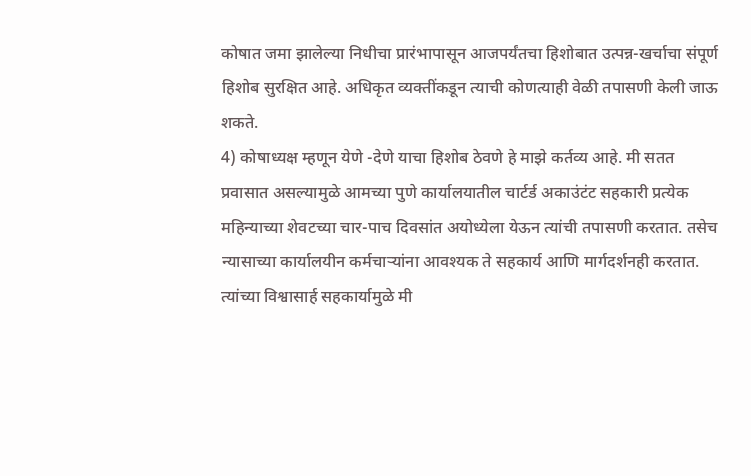कोषात जमा झालेल्या निधीचा प्रारंभापासून आजपर्यंतचा हिशोबात उत्पन्न-खर्चाचा संपूर्ण हिशोब सुरक्षित आहे. अधिकृत व्यक्तींकडून त्याची कोणत्याही वेळी तपासणी केली जाऊ शकते.
4) कोषाध्यक्ष म्हणून येणे -देणे याचा हिशोब ठेवणे हे माझे कर्तव्य आहे. मी सतत प्रवासात असल्यामुळे आमच्या पुणे कार्यालयातील चार्टर्ड अकाउंटंट सहकारी प्रत्येक महिन्याच्या शेवटच्या चार-पाच दिवसांत अयोध्येला येऊन त्यांची तपासणी करतात. तसेच न्यासाच्या कार्यालयीन कर्मचाऱ्यांना आवश्यक ते सहकार्य आणि मार्गदर्शनही करतात. त्यांच्या विश्वासार्ह सहकार्यामुळे मी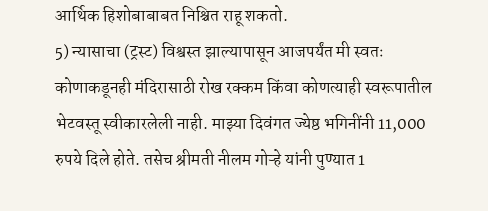आर्थिक हिशोबाबाबत निश्चित राहू शकतो.
5) न्यासाचा (ट्रस्ट) विश्वस्त झाल्यापासून आजपर्यंत मी स्वतः कोणाकडूनही मंदिरासाठी रोख रक्कम किंवा कोणत्याही स्वरूपातील भेटवस्तू स्वीकारलेली नाही. माझ्या दिवंगत ज्येष्ठ भगिनींनी 11,000 रुपये दिले होते. तसेच श्रीमती नीलम गोऱ्हे यांनी पुण्यात 1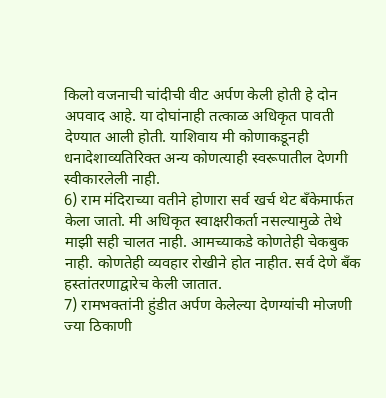किलो वजनाची चांदीची वीट अर्पण केली होती हे दोन अपवाद आहे. या दोघांनाही तत्काळ अधिकृत पावती देण्यात आली होती. याशिवाय मी कोणाकडूनही धनादेशाव्यतिरिक्त अन्य कोणत्याही स्वरूपातील देणगी स्वीकारलेली नाही.
6) राम मंदिराच्या वतीने होणारा सर्व खर्च थेट बँकेमार्फत केला जातो. मी अधिकृत स्वाक्षरीकर्ता नसल्यामुळे तेथे माझी सही चालत नाही. आमच्याकडे कोणतेही चेकबुक नाही. कोणतेही व्यवहार रोखीने होत नाहीत. सर्व देणे बँक हस्तांतरणाद्वारेच केली जातात.
7) रामभक्तांनी हुंडीत अर्पण केलेल्या देणग्यांची मोजणी ज्या ठिकाणी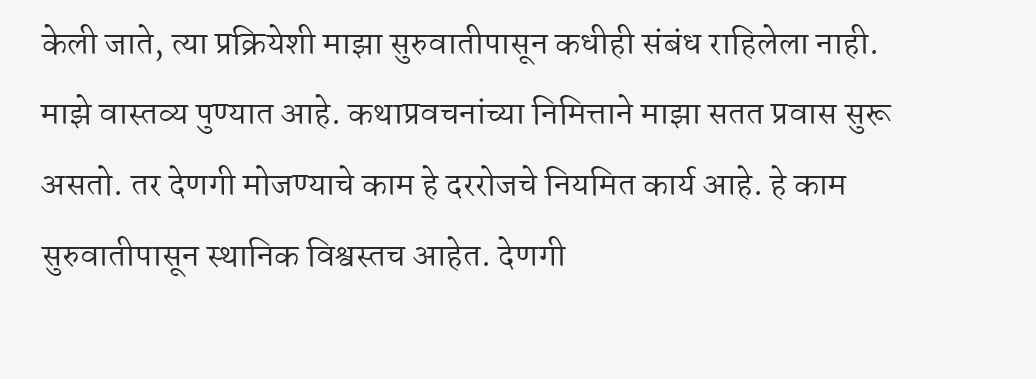केली जाते, त्या प्रक्रियेशी माझा सुरुवातीपासून कधीही संबंध राहिलेला नाही. माझे वास्तव्य पुण्यात आहे. कथाप्रवचनांच्या निमित्ताने माझा सतत प्रवास सुरू असतो. तर देणगी मोजण्याचे काम हे दररोजचे नियमित कार्य आहे. हे काम सुरुवातीपासून स्थानिक विश्वस्तच आहेत. देणगी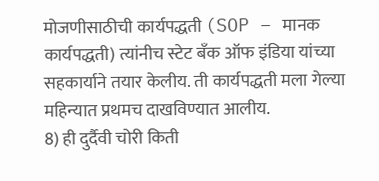मोजणीसाठीची कार्यपद्धती (SOP – मानक कार्यपद्धती) त्यांनीच स्टेट बँक ऑफ इंडिया यांच्या सहकार्याने तयार केलीय. ती कार्यपद्धती मला गेल्या महिन्यात प्रथमच दाखविण्यात आलीय.
8) ही दुर्दैवी चोरी किती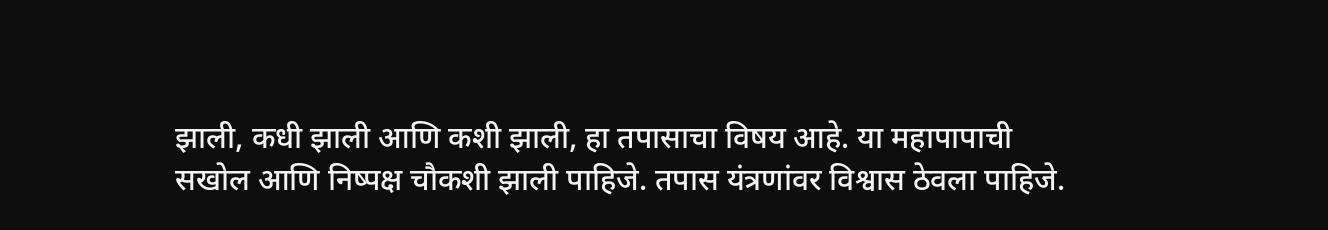झाली, कधी झाली आणि कशी झाली, हा तपासाचा विषय आहे. या महापापाची सखोल आणि निष्पक्ष चौकशी झाली पाहिजे. तपास यंत्रणांवर विश्वास ठेवला पाहिजे.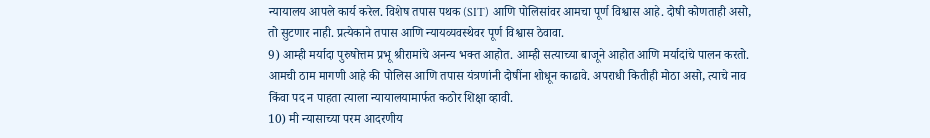न्यायालय आपले कार्य करेल. विशेष तपास पथक (SIT) आणि पोलिसांवर आमचा पूर्ण विश्वास आहे. दोषी कोणताही असो, तो सुटणार नाही. प्रत्येकाने तपास आणि न्यायव्यवस्थेवर पूर्ण विश्वास ठेवावा.
9) आम्ही मर्यादा पुरुषोत्तम प्रभू श्रीरामांचे अनन्य भक्त आहोत. आम्ही सत्याच्या बाजूने आहोत आणि मर्यादांचे पालन करतो. आमची ठाम मागणी आहे की पोलिस आणि तपास यंत्रणांनी दोषींना शोधून काढावे. अपराधी कितीही मोठा असो, त्याचे नाव किंवा पद न पाहता त्याला न्यायालयामार्फत कठोर शिक्षा व्हावी.
10) मी न्यासाच्या परम आदरणीय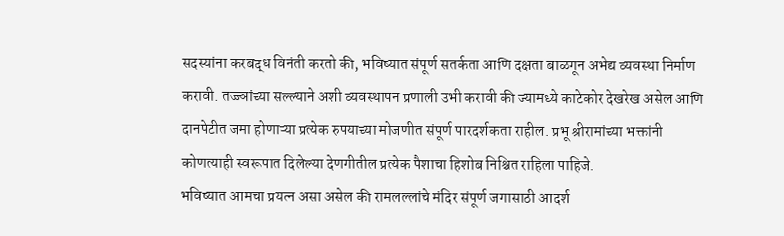सदस्यांना करबद्ध विनंती करतो की, भविष्यात संपूर्ण सतर्कता आणि दक्षता बाळगून अभेद्य व्यवस्था निर्माण करावी. तज्ज्ञांच्या सल्ल्याने अशी व्यवस्थापन प्रणाली उभी करावी की ज्यामध्ये काटेकोर देखरेख असेल आणि दानपेटीत जमा होणाऱ्या प्रत्येक रुपयाच्या मोजणीत संपूर्ण पारदर्शकता राहील. प्रभू श्रीरामांच्या भक्तांनी कोणत्याही स्वरूपात दिलेल्या देणगीतील प्रत्येक पैशाचा हिशोब निश्चित राहिला पाहिजे.
भविष्यात आमचा प्रयत्न असा असेल की रामलल्लांचे मंदिर संपूर्ण जगासाठी आदर्श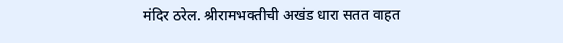मंदिर ठरेल. श्रीरामभक्तीची अखंड धारा सतत वाहत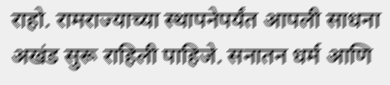राहो. रामराज्याच्या स्थापनेपर्यंत आपली साधना अखंड सुरू राहिली पाहिजे. सनातन धर्म आणि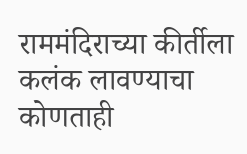राममंदिराच्या कीर्तीला कलंक लावण्याचा कोणताही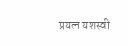प्रयत्न यशस्वी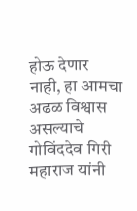होऊ देणार नाही, हा आमचा अढळ विश्वास असल्याचे गोविंददेव गिरी महाराज यांनी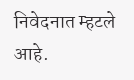निवेदनात म्हटले आहे.